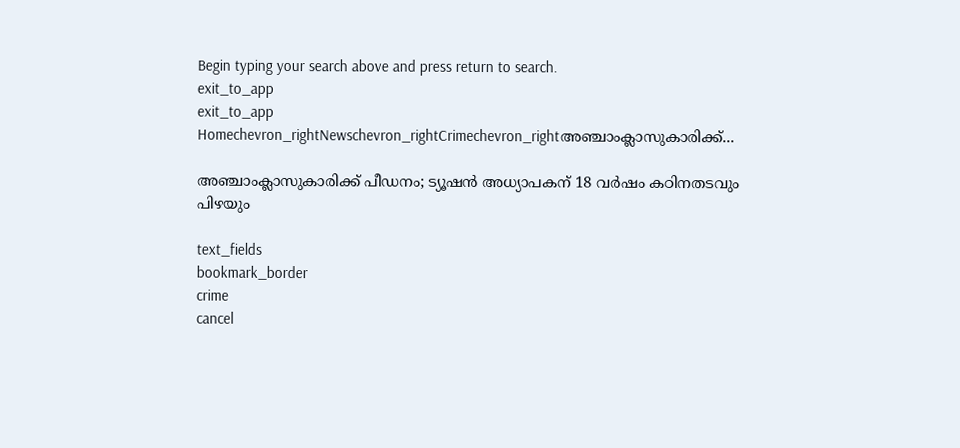Begin typing your search above and press return to search.
exit_to_app
exit_to_app
Homechevron_rightNewschevron_rightCrimechevron_rightഅഞ്ചാംക്ലാസുകാരിക്ക്...

അഞ്ചാംക്ലാസുകാരിക്ക് പീഡനം; ട്യൂഷൻ അധ്യാപകന് 18 വർഷം കഠിനതടവും പിഴയും

text_fields
bookmark_border
crime
cancel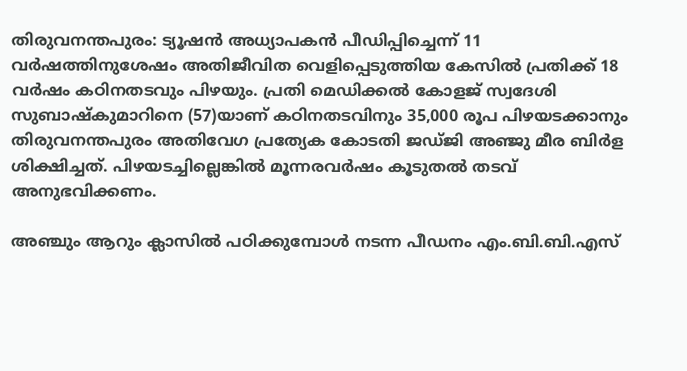തിരുവനന്തപുരം: ട്യൂഷൻ അധ്യാപകൻ പീഡിപ്പിച്ചെന്ന് 11 വർഷത്തിനുശേഷം അതിജീവിത വെളിപ്പെടുത്തിയ കേസിൽ പ്രതിക്ക് 18 വർഷം കഠിനതടവും പിഴയും. പ്രതി മെഡിക്കൽ കോളജ് സ്വദേശി സുബാഷ്‌കുമാറിനെ (57)യാണ് കഠിനതടവിനും 35,000 രൂപ പിഴയടക്കാനും തിരുവനന്തപുരം അതിവേഗ പ്രത്യേക കോടതി ജഡ്ജി അഞ്ജു മീര ബിർള ശിക്ഷിച്ചത്. പിഴയടച്ചില്ലെങ്കിൽ മൂന്നരവർഷം കൂടുതൽ തടവ് അനുഭവിക്കണം.

അഞ്ചും ആറും ക്ലാസിൽ പഠിക്കുമ്പോൾ നടന്ന പീഡനം എം.ബി.ബി.എസ്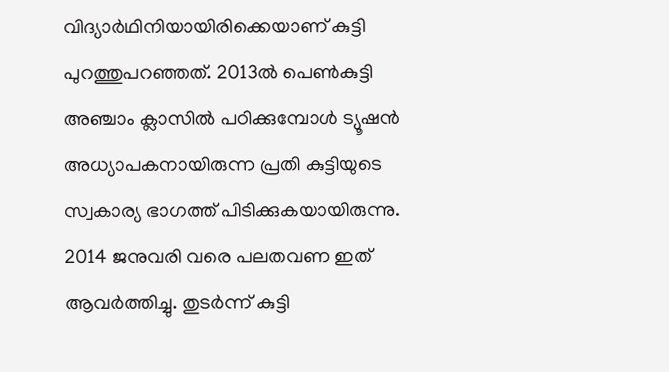വിദ്യാർഥിനിയായിരിക്കെയാണ് കുട്ടി പുറത്തുപറഞ്ഞത്. 2013ൽ പെൺകുട്ടി അഞ്ചാം ക്ലാസിൽ പഠിക്കുമ്പോൾ ട്യൂഷൻ അധ്യാപകനായിരുന്ന പ്രതി കുട്ടിയുടെ സ്വകാര്യ ഭാഗത്ത് പിടിക്കുകയായിരുന്നു. 2014 ജനുവരി വരെ പലതവണ ഇത് ആവർത്തിച്ചു. തുടർന്ന് കുട്ടി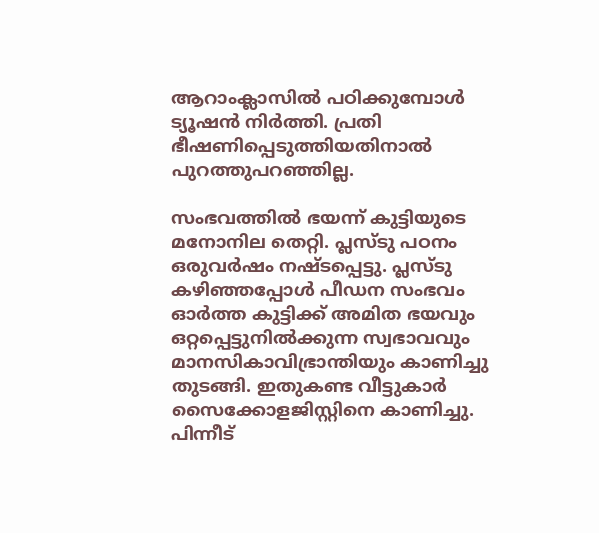ആറാംക്ലാസിൽ പഠിക്കുമ്പോൾ ട്യൂഷൻ നിർത്തി. പ്രതി ഭീഷണിപ്പെടുത്തിയതിനാൽ പുറത്തുപറഞ്ഞില്ല.

സംഭവത്തിൽ ഭയന്ന് കുട്ടിയുടെ മനോനില തെറ്റി. പ്ലസ്ടു പഠനം ഒരുവർഷം നഷ്ടപ്പെട്ടു. പ്ലസ്ടു കഴിഞ്ഞപ്പോൾ പീഡന സംഭവം ഓർത്ത കുട്ടിക്ക് അമിത ഭയവും ഒറ്റപ്പെട്ടുനിൽക്കുന്ന സ്വഭാവവും മാനസികാവിഭ്രാന്തിയും കാണിച്ചു തുടങ്ങി. ഇതുകണ്ട വീട്ടുകാർ സൈക്കോളജിസ്റ്റിനെ കാണിച്ചു. പിന്നീട്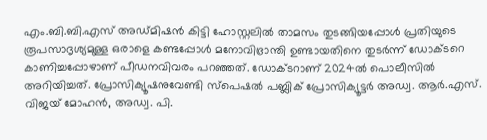എം.ബി.ബി.എസ് അഡ്മിഷൻ കിട്ടി ഹോസ്റ്റലിൽ താമസം തുടങ്ങിയപ്പോൾ പ്രതിയുടെ രൂപസാദൃശ്യമുള്ള ഒരാളെ കണ്ടപ്പോൾ മനോവിഭ്രാന്തി ഉണ്ടായതിനെ തുടർന്ന് ഡോക്ടറെ കാണിച്ചപ്പോഴാണ് പീഡനവിവരം പറഞ്ഞത്. ഡോക്ടറാണ് 2024ൽ പൊലീസിൽ അറിയിച്ചത്. പ്രോസിക്യൂഷനുവേണ്ടി സ്പെഷൽ പബ്ലിക് പ്രോസിക്യൂട്ടർ അഡ്വ. ആർ.എസ്. വിജയ് മോഹൻ, അഡ്വ. പി.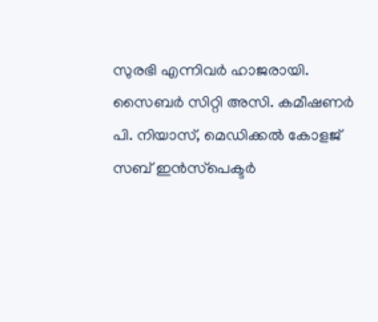സുരഭി എന്നിവർ ഹാജരായി. സൈബർ സിറ്റി അസി. കമീഷണർ പി. നിയാസ്, മെഡിക്കൽ കോളജ് സബ് ഇൻസ്‌പെക്ടർ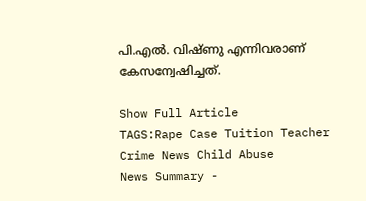പി.എൽ. വിഷ്ണു എന്നിവരാണ് കേസന്വേഷിച്ചത്.

Show Full Article
TAGS:Rape Case Tuition Teacher Crime News Child Abuse
News Summary -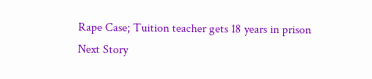Rape Case; Tuition teacher gets 18 years in prison
Next Story